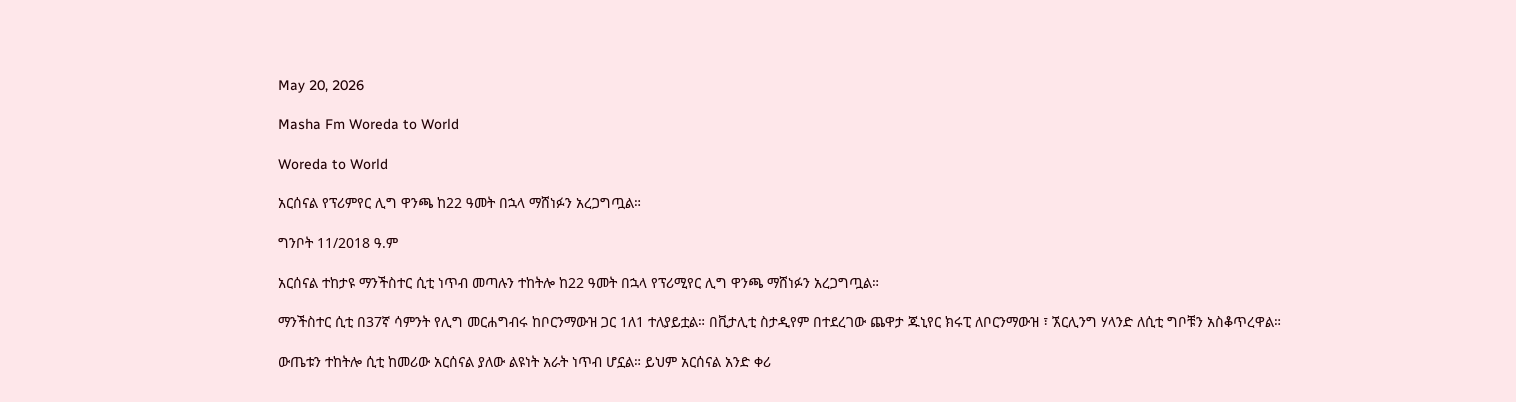May 20, 2026

Masha Fm Woreda to World

Woreda to World

አርሰናል የፕሪምየር ሊግ ዋንጫ ከ22 ዓመት በኋላ ማሸነፉን አረጋግጧል።

ግንቦት 11/2018 ዓ.ም

አርሰናል ተከታዩ ማንችስተር ሲቲ ነጥብ መጣሉን ተከትሎ ከ22 ዓመት በኋላ የፕሪሚየር ሊግ ዋንጫ ማሸነፉን አረጋግጧል።

ማንችስተር ሲቲ በ37ኛ ሳምንት የሊግ መርሐግብሩ ከቦርንማውዝ ጋር 1ለ1 ተለያይቷል። በቪታሊቲ ስታዲየም በተደረገው ጨዋታ ጁኒየር ክሩፒ ለቦርንማውዝ ፣ ኧርሊንግ ሃላንድ ለሲቲ ግቦቹን አስቆጥረዋል።

ውጤቱን ተከትሎ ሲቲ ከመሪው አርሰናል ያለው ልዩነት አራት ነጥብ ሆኗል። ይህም አርሰናል አንድ ቀሪ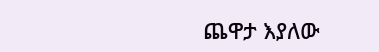ጨዋታ እያለው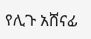የሊጉ አሸናፊ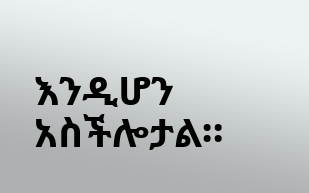እንዲሆን አስችሎታል።